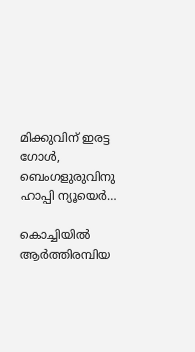മിക്കുവിന് ഇരട്ട ഗോൾ, ബെംഗളുരുവിനു ഹാപ്പി ന്യൂയെർ…

കൊച്ചിയിൽ ആർത്തിരമ്പിയ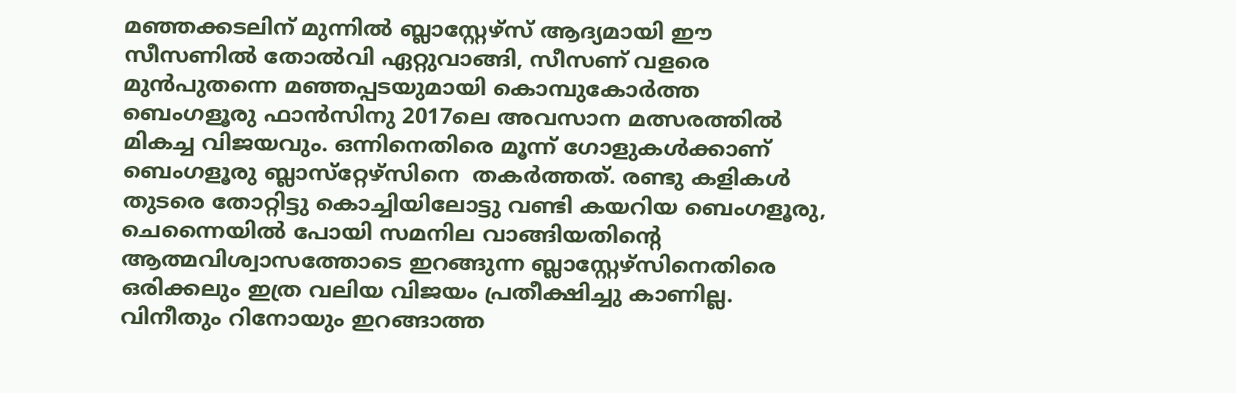മഞ്ഞക്കടലിന് മുന്നിൽ ബ്ലാസ്റ്റേഴ്‌സ് ആദ്യമായി ഈ സീസണിൽ തോൽവി ഏറ്റുവാങ്ങി, സീസണ് വളരെ മുൻപുതന്നെ മഞ്ഞപ്പടയുമായി കൊമ്പുകോർത്ത ബെംഗളൂരു ഫാൻസിനു 2017ലെ അവസാന മത്സരത്തിൽ മികച്ച വിജയവും. ഒന്നിനെതിരെ മൂന്ന് ഗോളുകൾക്കാണ് ബെംഗളൂരു ബ്ലാസ്‌റ്റേഴ്‌സിനെ  തകർത്തത്. രണ്ടു കളികൾ തുടരെ തോറ്റിട്ടു കൊച്ചിയിലോട്ടു വണ്ടി കയറിയ ബെംഗളൂരു, ചെന്നൈയിൽ പോയി സമനില വാങ്ങിയതിന്റെ ആത്മവിശ്വാസത്തോടെ ഇറങ്ങുന്ന ബ്ലാസ്റ്റേഴ്സിനെതിരെ ഒരിക്കലും ഇത്ര വലിയ വിജയം പ്രതീക്ഷിച്ചു കാണില്ല. വിനീതും റിനോയും ഇറങ്ങാത്ത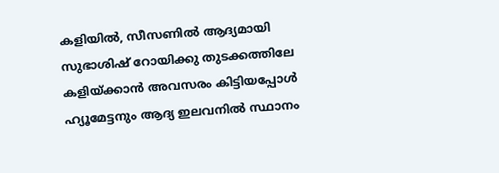കളിയിൽ, സീസണിൽ ആദ്യമായി സുഭാശിഷ് റോയിക്കു തുടക്കത്തിലേ കളിയ്ക്കാൻ അവസരം കിട്ടിയപ്പോൾ ഹ്യൂമേട്ടനും ആദ്യ ഇലവനിൽ സ്ഥാനം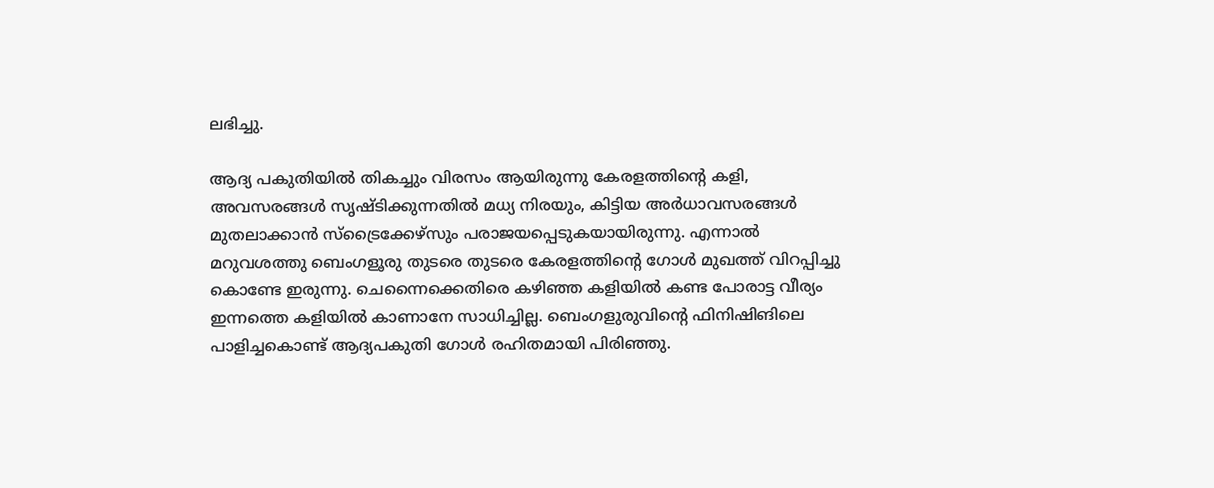ലഭിച്ചു.

ആദ്യ പകുതിയിൽ തികച്ചും വിരസം ആയിരുന്നു കേരളത്തിന്റെ കളി, അവസരങ്ങൾ സൃഷ്ടിക്കുന്നതിൽ മധ്യ നിരയും, കിട്ടിയ അർധാവസരങ്ങൾ മുതലാക്കാൻ സ്ട്രൈക്കേഴ്‌സും പരാജയപ്പെടുകയായിരുന്നു. എന്നാൽ മറുവശത്തു ബെംഗളൂരു തുടരെ തുടരെ കേരളത്തിന്റെ ഗോൾ മുഖത്ത് വിറപ്പിച്ചു കൊണ്ടേ ഇരുന്നു. ചെന്നൈക്കെതിരെ കഴിഞ്ഞ കളിയിൽ കണ്ട പോരാട്ട വീര്യം ഇന്നത്തെ കളിയിൽ കാണാനേ സാധിച്ചില്ല. ബെംഗളുരുവിന്റെ ഫിനിഷിങിലെ പാളിച്ചകൊണ്ട് ആദ്യപകുതി ഗോൾ രഹിതമായി പിരിഞ്ഞു.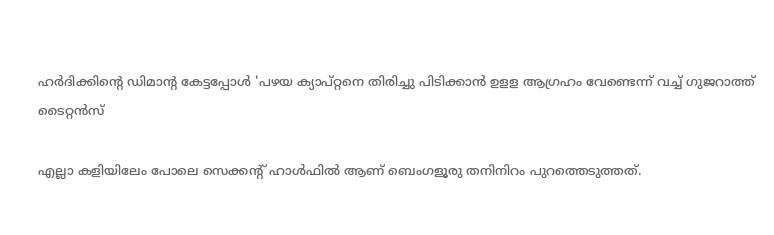ഹര്‍ദിക്കിന്റെ ഡിമാന്റ കേട്ടപ്പോള്‍ 'പഴയ ക്യാപ്റ്റനെ തിരിച്ചു പിടിക്കാന്‍ ഉളള ആഗ്രഹം വേണ്ടെന്ന് വച്ച് ഗുജറാത്ത് ടൈറ്റൻസ്

എല്ലാ കളിയിലേം പോലെ സെക്കന്റ് ഹാൾഫിൽ ആണ് ബെംഗളൂരു തനിനിറം പുറത്തെടുത്തത്.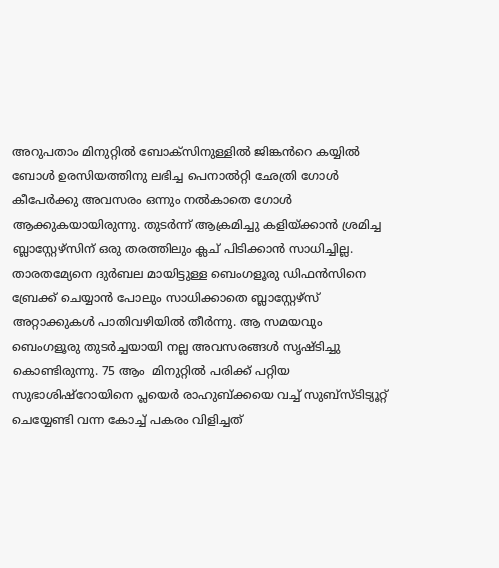അറുപതാം മിനുറ്റിൽ ബോക്സിനുള്ളിൽ ജിങ്കൻറെ കയ്യിൽ ബോൾ ഉരസിയത്തിനു ലഭിച്ച പെനാൽറ്റി ഛേത്രി ഗോൾ കീപേർക്കു അവസരം ഒന്നും നൽകാതെ ഗോൾ ആക്കുകയായിരുന്നു. തുടർന്ന് ആക്രമിച്ചു കളിയ്ക്കാൻ ശ്രമിച്ച ബ്ലാസ്റ്റേഴ്സിന് ഒരു തരത്തിലും ക്ലച് പിടിക്കാൻ സാധിച്ചില്ല. താരതമ്യേനെ ദുർബല മായിട്ടുള്ള ബെംഗളൂരു ഡിഫൻസിനെ ബ്രേക്ക് ചെയ്യാൻ പോലും സാധിക്കാതെ ബ്ലാസ്റ്റേഴ്‌സ് അറ്റാക്കുകൾ പാതിവഴിയിൽ തീർന്നു. ആ സമയവും ബെംഗളൂരു തുടർച്ചയായി നല്ല അവസരങ്ങൾ സൃഷ്ടിച്ചു കൊണ്ടിരുന്നു. 75 ആം  മിനുറ്റിൽ പരിക്ക് പറ്റിയ സുഭാശിഷ്റോയിനെ പ്ലയെർ രാഹുബ്ക്കയെ വച്ച് സുബ്സ്ടിട്യൂറ്റ് ചെയ്യേണ്ടി വന്ന കോച്ച് പകരം വിളിച്ചത്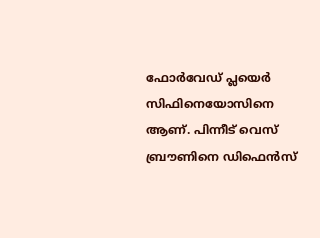ഫോർവേഡ് പ്ലയെർ സിഫിനെയോസിനെ ആണ്. പിന്നീട് വെസ് ബ്രൗണിനെ ഡിഫെൻസ്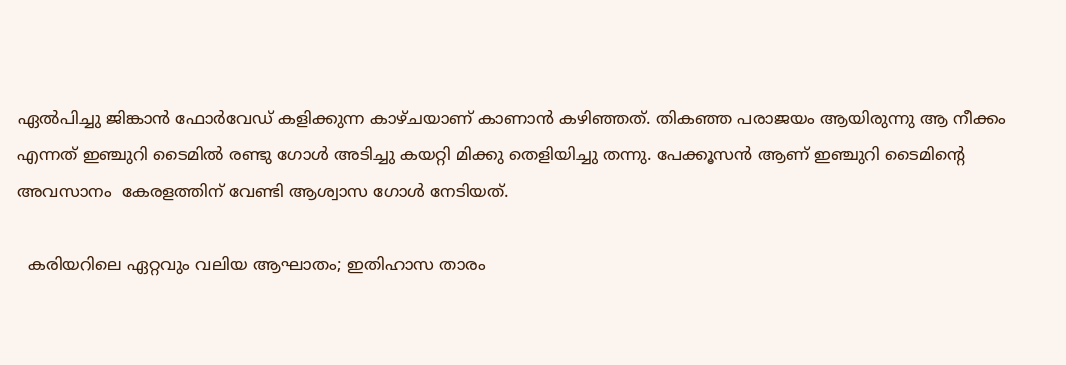ഏൽപിച്ചു ജിങ്കാൻ ഫോർവേഡ് കളിക്കുന്ന കാഴ്ചയാണ് കാണാൻ കഴിഞ്ഞത്. തികഞ്ഞ പരാജയം ആയിരുന്നു ആ നീക്കം എന്നത് ഇഞ്ചുറി ടൈമിൽ രണ്ടു ഗോൾ അടിച്ചു കയറ്റി മിക്കു തെളിയിച്ചു തന്നു. പേക്കൂസൻ ആണ് ഇഞ്ചുറി ടൈമിന്റെ അവസാനം  കേരളത്തിന് വേണ്ടി ആശ്വാസ ഗോൾ നേടിയത്.

  കരിയറിലെ ഏറ്റവും വലിയ ആഘാതം; ഇതിഹാസ താരം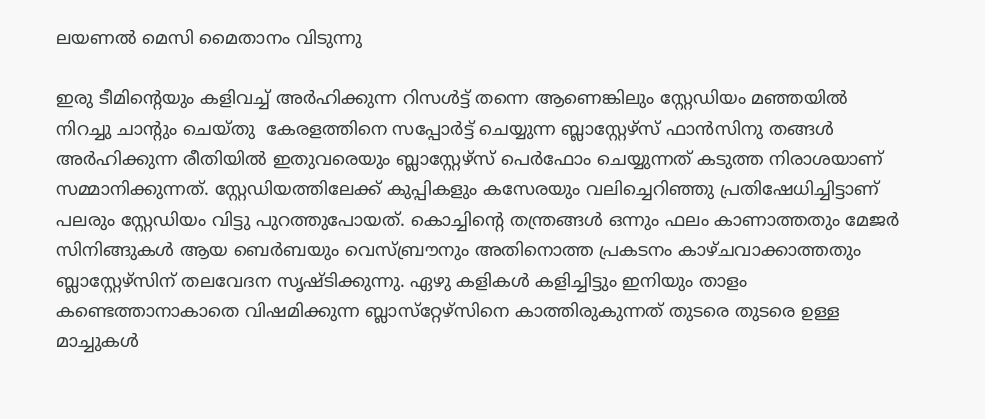ലയണൽ മെസി മൈതാനം വിടുന്നു

ഇരു ടീമിന്റെയും കളിവച്ച് അർഹിക്കുന്ന റിസൾട്ട് തന്നെ ആണെങ്കിലും സ്റ്റേഡിയം മഞ്ഞയിൽ നിറച്ചു ചാന്റും ചെയ്തു  കേരളത്തിനെ സപ്പോർട്ട് ചെയ്യുന്ന ബ്ലാസ്റ്റേഴ്‌സ് ഫാൻസിനു തങ്ങൾ അർഹിക്കുന്ന രീതിയിൽ ഇതുവരെയും ബ്ലാസ്റ്റേഴ്‌സ് പെർഫോം ചെയ്യുന്നത് കടുത്ത നിരാശയാണ് സമ്മാനിക്കുന്നത്. സ്റ്റേഡിയത്തിലേക്ക് കുപ്പികളും കസേരയും വലിച്ചെറിഞ്ഞു പ്രതിഷേധിച്ചിട്ടാണ് പലരും സ്റ്റേഡിയം വിട്ടു പുറത്തുപോയത്. കൊച്ചിന്റെ തന്ത്രങ്ങൾ ഒന്നും ഫലം കാണാത്തതും മേജർ സിനിങ്ങുകൾ ആയ ബെർബയും വെസ്‌ബ്രൗനും അതിനൊത്ത പ്രകടനം കാഴ്ചവാക്കാത്തതും ബ്ലാസ്റ്റേഴ്സിന് തലവേദന സൃഷ്ടിക്കുന്നു. ഏഴു കളികൾ കളിച്ചിട്ടും ഇനിയും താളം കണ്ടെത്താനാകാതെ വിഷമിക്കുന്ന ബ്ലാസ്‌റ്റേഴ്‌സിനെ കാത്തിരുകുന്നത് തുടരെ തുടരെ ഉള്ള മാച്ചുകൾ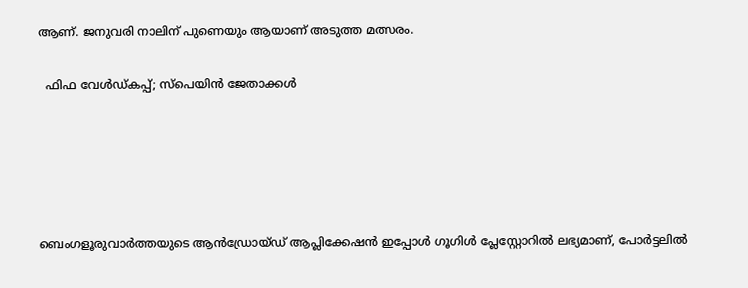ആണ്. ജനുവരി നാലിന് പുണെയും ആയാണ് അടുത്ത മത്സരം.

  ഫിഫ വേൾഡ്കപ്പ്‌; സ്പെയിൻ ജേതാക്കൾ





ബെംഗളൂരുവാർത്തയുടെ ആൻഡ്രോയ്ഡ് ആപ്ലിക്കേഷൻ ഇപ്പോൾ ഗൂഗിൾ പ്ലേസ്റ്റോറിൽ ലഭ്യമാണ്, പോർട്ടലിൽ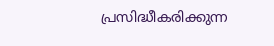പ്രസിദ്ധീകരിക്കുന്ന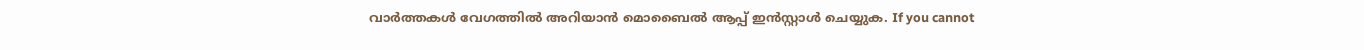വാർത്തകൾ വേഗത്തിൽ അറിയാൻ മൊബൈൽ ആപ്പ് ഇൻസ്റ്റാൾ ചെയ്യുക. If you cannot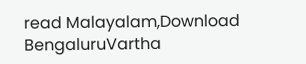read Malayalam,Download BengaluruVartha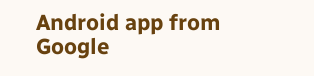Android app from Google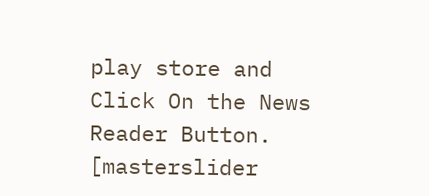play store and Click On the News Reader Button. [masterslider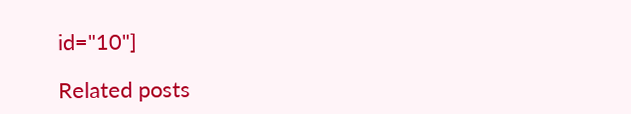id="10"]

Related posts